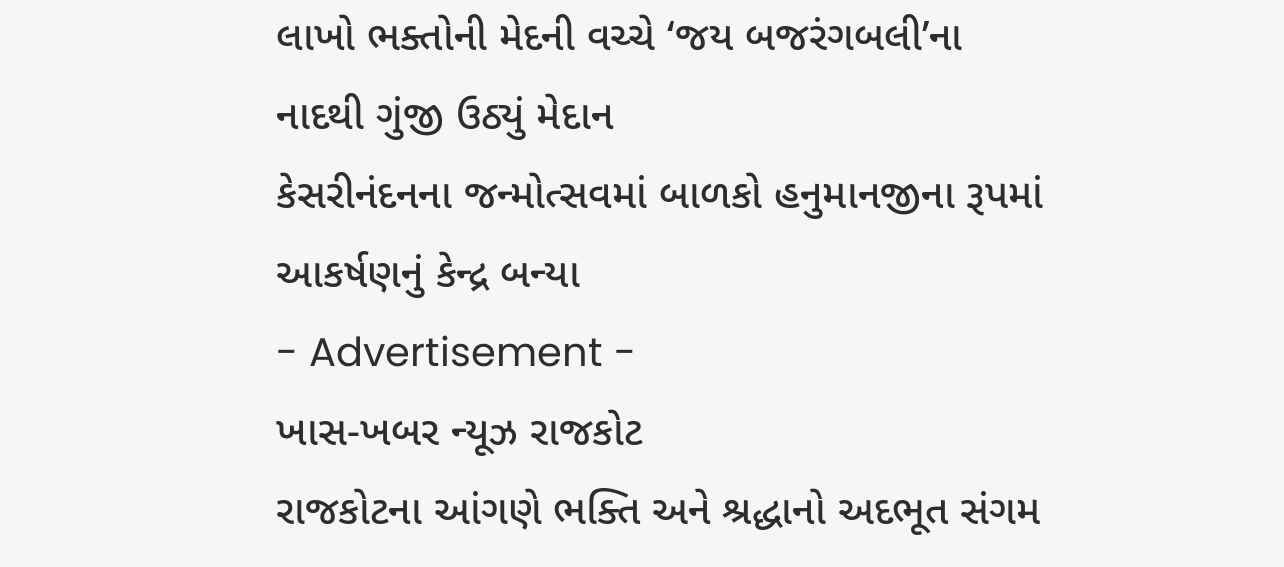લાખો ભક્તોની મેદની વચ્ચે ‘જય બજરંગબલી’ના નાદથી ગુંજી ઉઠ્યું મેદાન
કેસરીનંદનના જન્મોત્સવમાં બાળકો હનુમાનજીના રૂપમાં આકર્ષણનું કેન્દ્ર બન્યા
- Advertisement -
ખાસ-ખબર ન્યૂઝ રાજકોટ
રાજકોટના આંગણે ભક્તિ અને શ્રદ્ધાનો અદભૂત સંગમ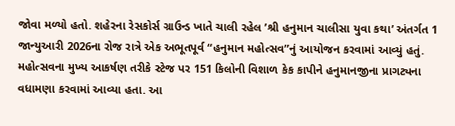જોવા મળ્યો હતો. શહેરના રેસકોર્સ ગ્રાઉન્ડ ખાતે ચાલી રહેલ ’શ્રી હનુમાન ચાલીસા યુવા કથા’ અંતર્ગત 1 જાન્યુઆરી 2026ના રોજ રાત્રે એક અભૂતપૂર્વ “હનુમાન મહોત્સવ”નું આયોજન કરવામાં આવ્યું હતું. મહોત્સવના મુખ્ય આકર્ષણ તરીકે સ્ટેજ પર 151 કિલોની વિશાળ કેક કાપીને હનુમાનજીના પ્રાગટ્યના વધામણા કરવામાં આવ્યા હતા. આ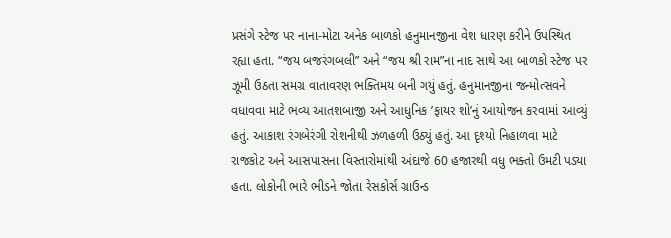પ્રસંગે સ્ટેજ પર નાના-મોટા અનેક બાળકો હનુમાનજીના વેશ ધારણ કરીને ઉપસ્થિત રહ્યા હતા. “જય બજરંગબલી” અને “જય શ્રી રામ”ના નાદ સાથે આ બાળકો સ્ટેજ પર ઝૂમી ઉઠતા સમગ્ર વાતાવરણ ભક્તિમય બની ગયું હતું. હનુમાનજીના જન્મોત્સવને વધાવવા માટે ભવ્ય આતશબાજી અને આધુનિક ’ફાયર શો’નું આયોજન કરવામાં આવ્યું હતું. આકાશ રંગબેરંગી રોશનીથી ઝળહળી ઉઠ્યું હતું. આ દૃશ્યો નિહાળવા માટે રાજકોટ અને આસપાસના વિસ્તારોમાંથી અંદાજે 60 હજારથી વધુ ભક્તો ઉમટી પડ્યા હતા. લોકોની ભારે ભીડને જોતા રેસકોર્સ ગ્રાઉન્ડ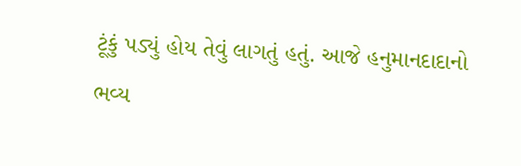ટૂંકું પડ્યું હોય તેવું લાગતું હતું. આજે હનુમાનદાદાનો ભવ્ય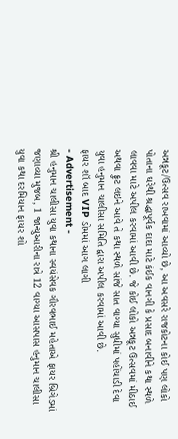અન્નકૂટ/ઉત્સવ રાખવામાં આવ્યો છે, આ અવસરે રાજકોટના કોઈ પણ લોકો પોતાના ઘરેથી શ્રદ્ધાપૂર્વક દાદા માટે કંઈક વાનગી કે પ્રસાદ બનાવીને કથા સ્થળે લાવવા માટે અપીલ કરવામાં આવી છે. જે કોઈ લોકો અન્નકૂટ ઉત્સવમાં મીઠાઈ અથવા ફ્રુટ લઇને આવે તે કથા સ્થળે સાંજે સાત વાગ્યા સુધીમાં પહોંચાડી દેવા યુવા હનુમાન ચાલીસા સમિતિ દ્વારા અપીલ કરવામાં આવી છે.
ફાયર શૉ બાદ VIP ડોમમાં આગ લાગી
- Advertisement -
શ્રી હનુમાન ચાલીસા યુવા કથાના સ્વયંસેવક ગૌરવભાઈ મહેતાએ ફાયર બ્રિગેડમાં જણાવ્યા મુજબ, 1 જાન્યુઆરીના રાત્રે 12 વાગ્યા આસપાસ હનુમાન ચાલીસા યુવા કથા દરમિયાન ફાયર શો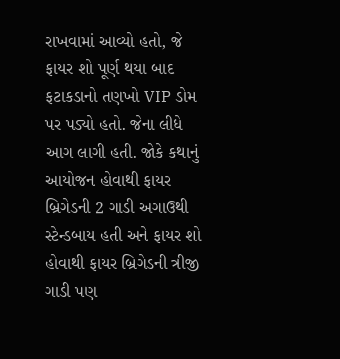રાખવામાં આવ્યો હતો, જે ફાયર શો પૂર્ણ થયા બાદ ફટાકડાનો તણખો VIP ડોમ પર પડ્યો હતો. જેના લીધે આગ લાગી હતી. જોકે કથાનું આયોજન હોવાથી ફાયર બ્રિગેડની 2 ગાડી અગાઉથી સ્ટેન્ડબાય હતી અને ફાયર શો હોવાથી ફાયર બ્રિગેડની ત્રીજી ગાડી પણ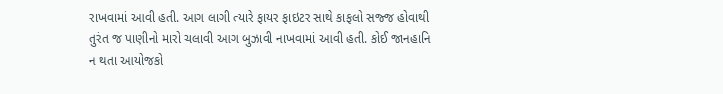રાખવામાં આવી હતી. આગ લાગી ત્યારે ફાયર ફાઇટર સાથે કાફલો સજ્જ હોવાથી તુરંત જ પાણીનો મારો ચલાવી આગ બુઝાવી નાખવામાં આવી હતી. કોઈ જાનહાનિ ન થતા આયોજકો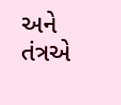અને તંત્રએ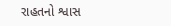રાહતનો શ્વાસ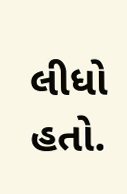લીધો હતો.